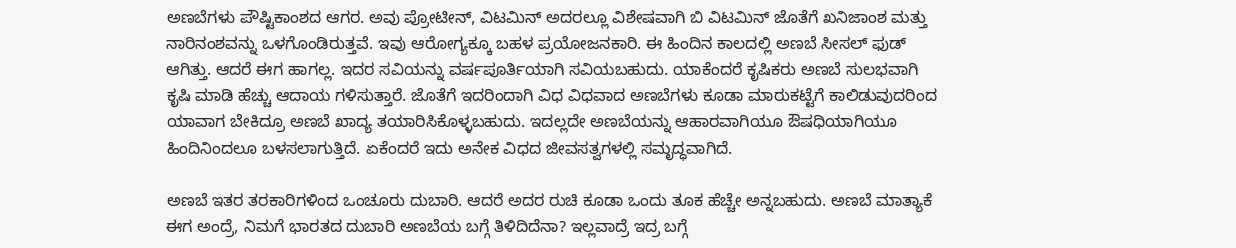ಅಣಬೆಗಳು ಪೌಷ್ಟಿಕಾಂಶದ ಆಗರ. ಅವು ಪ್ರೋಟೀನ್, ವಿಟಮಿನ್ ಅದರಲ್ಲೂ ವಿಶೇಷವಾಗಿ ಬಿ ವಿಟಮಿನ್ ಜೊತೆಗೆ ಖನಿಜಾಂಶ ಮತ್ತು ನಾರಿನಂಶವನ್ನು ಒಳಗೊಂಡಿರುತ್ತವೆ. ಇವು ಆರೋಗ್ಯಕ್ಕೂ ಬಹಳ ಪ್ರಯೋಜನಕಾರಿ. ಈ ಹಿಂದಿನ ಕಾಲದಲ್ಲಿ ಅಣಬೆ ಸೀಸಲ್ ಫುಡ್ ಆಗಿತ್ತು. ಆದರೆ ಈಗ ಹಾಗಲ್ಲ. ಇದರ ಸವಿಯನ್ನು ವರ್ಷಪೂರ್ತಿಯಾಗಿ ಸವಿಯಬಹುದು. ಯಾಕೆಂದರೆ ಕೃಷಿಕರು ಅಣಬೆ ಸುಲಭವಾಗಿ ಕೃಷಿ ಮಾಡಿ ಹೆಚ್ಚು ಆದಾಯ ಗಳಿಸುತ್ತಾರೆ. ಜೊತೆಗೆ ಇದರಿಂದಾಗಿ ವಿಧ ವಿಧವಾದ ಅಣಬೆಗಳು ಕೂಡಾ ಮಾರುಕಟ್ಟೆಗೆ ಕಾಲಿಡುವುದರಿಂದ ಯಾವಾಗ ಬೇಕಿದ್ರೂ ಅಣಬೆ ಖಾದ್ಯ ತಯಾರಿಸಿಕೊಳ್ಳಬಹುದು. ಇದಲ್ಲದೇ ಅಣಬೆಯನ್ನು ಆಹಾರವಾಗಿಯೂ ಔಷಧಿಯಾಗಿಯೂ ಹಿಂದಿನಿಂದಲೂ ಬಳಸಲಾಗುತ್ತಿದೆ. ಏಕೆಂದರೆ ಇದು ಅನೇಕ ವಿಧದ ಜೀವಸತ್ವಗಳಲ್ಲಿ ಸಮೃದ್ಧವಾಗಿದೆ.

ಅಣಬೆ ಇತರ ತರಕಾರಿಗಳಿಂದ ಒಂಚೂರು ದುಬಾರಿ. ಆದರೆ ಅದರ ರುಚಿ ಕೂಡಾ ಒಂದು ತೂಕ ಹೆಚ್ಚೇ ಅನ್ನಬಹುದು. ಅಣಬೆ ಮಾತ್ಯಾಕೆ ಈಗ ಅಂದ್ರೆ, ನಿಮಗೆ ಭಾರತದ ದುಬಾರಿ ಅಣಬೆಯ ಬಗ್ಗೆ ತಿಳಿದಿದೆನಾ? ಇಲ್ಲವಾದ್ರೆ ಇದ್ರ ಬಗ್ಗೆ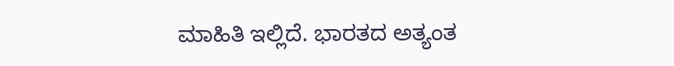ಮಾಹಿತಿ ಇಲ್ಲಿದೆ. ಭಾರತದ ಅತ್ಯಂತ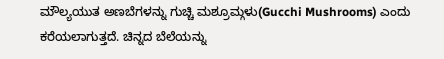ಮೌಲ್ಯಯುತ ಅಣಬೆಗಳನ್ನು ಗುಚ್ಚಿ ಮಶ್ರೂಮ್ಗಳು(Gucchi Mushrooms) ಎಂದು ಕರೆಯಲಾಗುತ್ತದೆ. ಚಿನ್ನದ ಬೆಲೆಯನ್ನು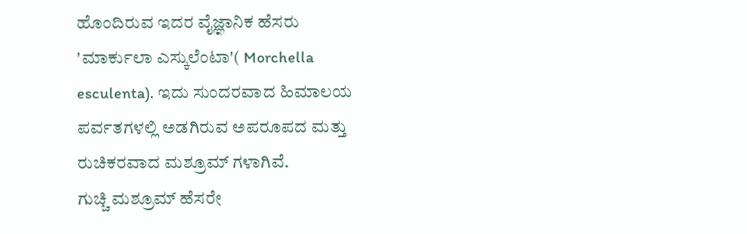ಹೊಂದಿರುವ ಇದರ ವೈಜ್ಞಾನಿಕ ಹೆಸರು 'ಮಾರ್ಕುಲಾ ಎಸ್ಕುಲೆಂಟಾ'( Morchella esculenta). ಇದು ಸುಂದರವಾದ ಹಿಮಾಲಯ ಪರ್ವತಗಳಲ್ಲಿ ಅಡಗಿರುವ ಅಪರೂಪದ ಮತ್ತು ರುಚಿಕರವಾದ ಮಶ್ರೂಮ್ ಗಳಾಗಿವೆ.
ಗುಚ್ಚಿ ಮಶ್ರೂಮ್ ಹೆಸರೇ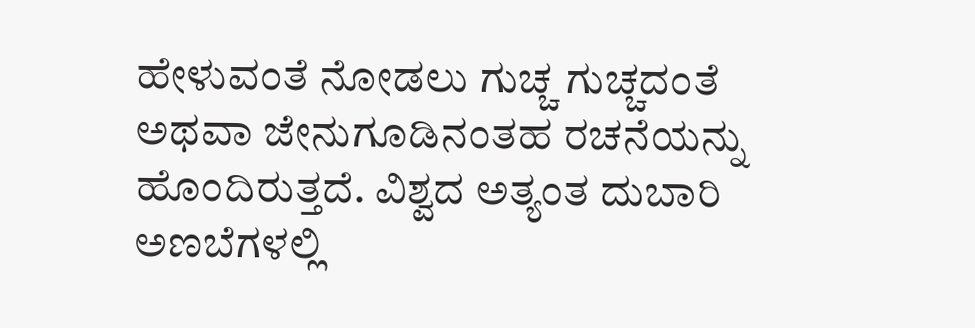ಹೇಳುವಂತೆ ನೋಡಲು ಗುಚ್ಚ ಗುಚ್ಚದಂತೆ ಅಥವಾ ಜೇನುಗೂಡಿನಂತಹ ರಚನೆಯನ್ನು ಹೊಂದಿರುತ್ತದೆ. ವಿಶ್ವದ ಅತ್ಯಂತ ದುಬಾರಿ ಅಣಬೆಗಳಲ್ಲಿ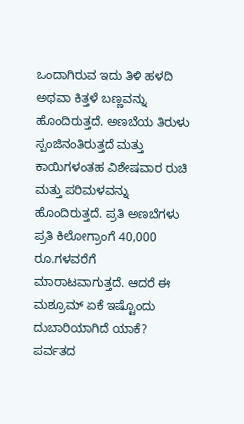ಒಂದಾಗಿರುವ ಇದು ತಿಳಿ ಹಳದಿ ಅಥವಾ ಕಿತ್ತಳೆ ಬಣ್ಣವನ್ನು ಹೊಂದಿರುತ್ತದೆ. ಅಣಬೆಯ ತಿರುಳು ಸ್ಪಂಜಿನಂತಿರುತ್ತದೆ ಮತ್ತು ಕಾಯಿಗಳಂತಹ ವಿಶೇಷವಾರ ರುಚಿ ಮತ್ತು ಪರಿಮಳವನ್ನು ಹೊಂದಿರುತ್ತದೆ. ಪ್ರತಿ ಅಣಬೆಗಳು ಪ್ರತಿ ಕಿಲೋಗ್ರಾಂಗೆ 40,000 ರೂ.ಗಳವರೆಗೆ ಮಾರಾಟವಾಗುತ್ತದೆ. ಆದರೆ ಈ ಮಶ್ರೂಮ್ ಏಕೆ ಇಷ್ಟೊಂದು ದುಬಾರಿಯಾಗಿದೆ ಯಾಕೆ?
ಪರ್ವತದ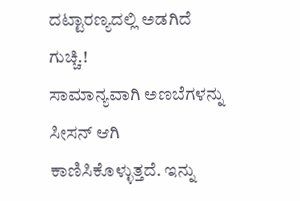ದಟ್ಟಾರಣ್ಯದಲ್ಲಿ ಅಡಗಿದೆ ಗುಚ್ಚಿ.!
ಸಾಮಾನ್ಯವಾಗಿ ಅಣಬೆಗಳನ್ನು ಸೀಸನ್ ಆಗಿ ಕಾಣಿಸಿಕೊಳ್ಳುತ್ತದೆ. ಇನ್ನು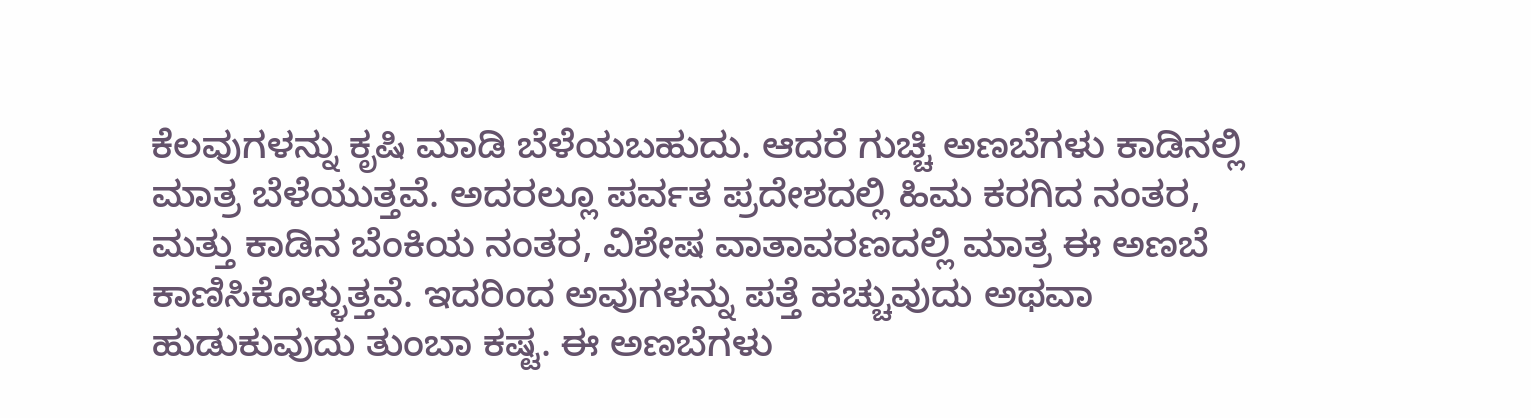ಕೆಲವುಗಳನ್ನು ಕೃಷಿ ಮಾಡಿ ಬೆಳೆಯಬಹುದು. ಆದರೆ ಗುಚ್ಚಿ ಅಣಬೆಗಳು ಕಾಡಿನಲ್ಲಿ ಮಾತ್ರ ಬೆಳೆಯುತ್ತವೆ. ಅದರಲ್ಲೂ ಪರ್ವತ ಪ್ರದೇಶದಲ್ಲಿ ಹಿಮ ಕರಗಿದ ನಂತರ, ಮತ್ತು ಕಾಡಿನ ಬೆಂಕಿಯ ನಂತರ, ವಿಶೇಷ ವಾತಾವರಣದಲ್ಲಿ ಮಾತ್ರ ಈ ಅಣಬೆ ಕಾಣಿಸಿಕೊಳ್ಳುತ್ತವೆ. ಇದರಿಂದ ಅವುಗಳನ್ನು ಪತ್ತೆ ಹಚ್ಚುವುದು ಅಥವಾ ಹುಡುಕುವುದು ತುಂಬಾ ಕಷ್ಟ. ಈ ಅಣಬೆಗಳು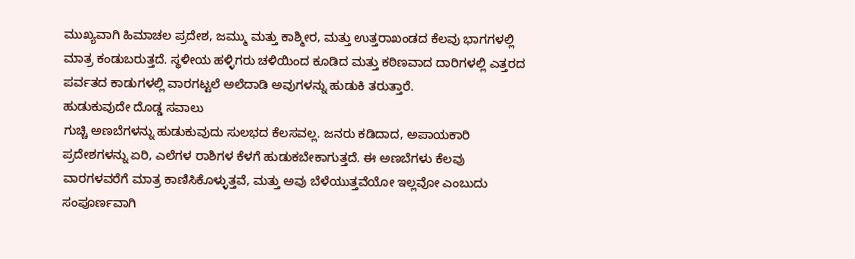ಮುಖ್ಯವಾಗಿ ಹಿಮಾಚಲ ಪ್ರದೇಶ, ಜಮ್ಮು ಮತ್ತು ಕಾಶ್ಮೀರ, ಮತ್ತು ಉತ್ತರಾಖಂಡದ ಕೆಲವು ಭಾಗಗಳಲ್ಲಿ ಮಾತ್ರ ಕಂಡುಬರುತ್ತದೆ. ಸ್ಥಳೀಯ ಹಳ್ಳಿಗರು ಚಳಿಯಿಂದ ಕೂಡಿದ ಮತ್ತು ಕಠಿಣವಾದ ದಾರಿಗಳಲ್ಲಿ ಎತ್ತರದ ಪರ್ವತದ ಕಾಡುಗಳಲ್ಲಿ ವಾರಗಟ್ಟಲೆ ಅಲೆದಾಡಿ ಅವುಗಳನ್ನು ಹುಡುಕಿ ತರುತ್ತಾರೆ.
ಹುಡುಕುವುದೇ ದೊಡ್ಡ ಸವಾಲು
ಗುಚ್ಚಿ ಅಣಬೆಗಳನ್ನು ಹುಡುಕುವುದು ಸುಲಭದ ಕೆಲಸವಲ್ಲ. ಜನರು ಕಡಿದಾದ, ಅಪಾಯಕಾರಿ ಪ್ರದೇಶಗಳನ್ನು ಏರಿ, ಎಲೆಗಳ ರಾಶಿಗಳ ಕೆಳಗೆ ಹುಡುಕಬೇಕಾಗುತ್ತದೆ. ಈ ಅಣಬೆಗಳು ಕೆಲವು ವಾರಗಳವರೆಗೆ ಮಾತ್ರ ಕಾಣಿಸಿಕೊಳ್ಳುತ್ತವೆ, ಮತ್ತು ಅವು ಬೆಳೆಯುತ್ತವೆಯೋ ಇಲ್ಲವೋ ಎಂಬುದು ಸಂಪೂರ್ಣವಾಗಿ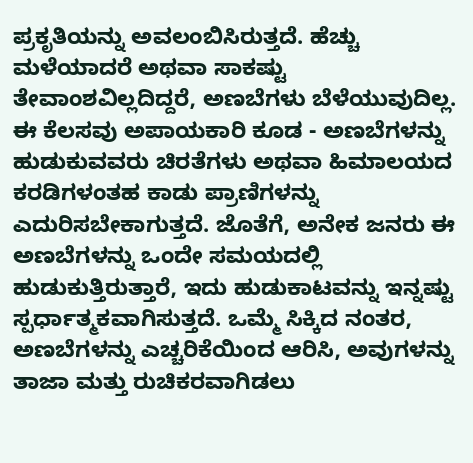ಪ್ರಕೃತಿಯನ್ನು ಅವಲಂಬಿಸಿರುತ್ತದೆ. ಹೆಚ್ಚು ಮಳೆಯಾದರೆ ಅಥವಾ ಸಾಕಷ್ಟು ತೇವಾಂಶವಿಲ್ಲದಿದ್ದರೆ, ಅಣಬೆಗಳು ಬೆಳೆಯುವುದಿಲ್ಲ. ಈ ಕೆಲಸವು ಅಪಾಯಕಾರಿ ಕೂಡ - ಅಣಬೆಗಳನ್ನು ಹುಡುಕುವವರು ಚಿರತೆಗಳು ಅಥವಾ ಹಿಮಾಲಯದ ಕರಡಿಗಳಂತಹ ಕಾಡು ಪ್ರಾಣಿಗಳನ್ನು ಎದುರಿಸಬೇಕಾಗುತ್ತದೆ. ಜೊತೆಗೆ, ಅನೇಕ ಜನರು ಈ ಅಣಬೆಗಳನ್ನು ಒಂದೇ ಸಮಯದಲ್ಲಿ ಹುಡುಕುತ್ತಿರುತ್ತಾರೆ, ಇದು ಹುಡುಕಾಟವನ್ನು ಇನ್ನಷ್ಟು ಸ್ಪರ್ಧಾತ್ಮಕವಾಗಿಸುತ್ತದೆ. ಒಮ್ಮೆ ಸಿಕ್ಕಿದ ನಂತರ, ಅಣಬೆಗಳನ್ನು ಎಚ್ಚರಿಕೆಯಿಂದ ಆರಿಸಿ, ಅವುಗಳನ್ನು ತಾಜಾ ಮತ್ತು ರುಚಿಕರವಾಗಿಡಲು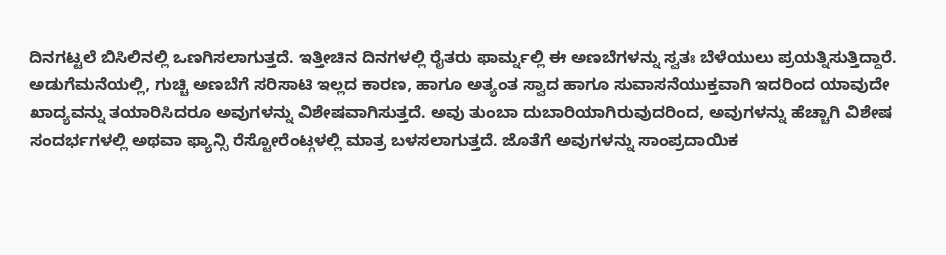ದಿನಗಟ್ಟಲೆ ಬಿಸಿಲಿನಲ್ಲಿ ಒಣಗಿಸಲಾಗುತ್ತದೆ. ಇತ್ತೀಚಿನ ದಿನಗಳಲ್ಲಿ ರೈತರು ಫಾರ್ಮ್ನಲ್ಲಿ ಈ ಅಣಬೆಗಳನ್ನು ಸ್ವತಃ ಬೆಳೆಯುಲು ಪ್ರಯತ್ನಿಸುತ್ತಿದ್ದಾರೆ.
ಅಡುಗೆಮನೆಯಲ್ಲಿ, ಗುಚ್ಚಿ ಅಣಬೆಗೆ ಸರಿಸಾಟಿ ಇಲ್ಲದ ಕಾರಣ, ಹಾಗೂ ಅತ್ಯಂತ ಸ್ವಾದ ಹಾಗೂ ಸುವಾಸನೆಯುಕ್ತವಾಗಿ ಇದರಿಂದ ಯಾವುದೇ ಖಾದ್ಯವನ್ನು ತಯಾರಿಸಿದರೂ ಅವುಗಳನ್ನು ವಿಶೇಷವಾಗಿಸುತ್ತದೆ. ಅವು ತುಂಬಾ ದುಬಾರಿಯಾಗಿರುವುದರಿಂದ, ಅವುಗಳನ್ನು ಹೆಚ್ಚಾಗಿ ವಿಶೇಷ ಸಂದರ್ಭಗಳಲ್ಲಿ ಅಥವಾ ಫ್ಯಾನ್ಸಿ ರೆಸ್ಟೋರೆಂಟ್ಗಳಲ್ಲಿ ಮಾತ್ರ ಬಳಸಲಾಗುತ್ತದೆ. ಜೊತೆಗೆ ಅವುಗಳನ್ನು ಸಾಂಪ್ರದಾಯಿಕ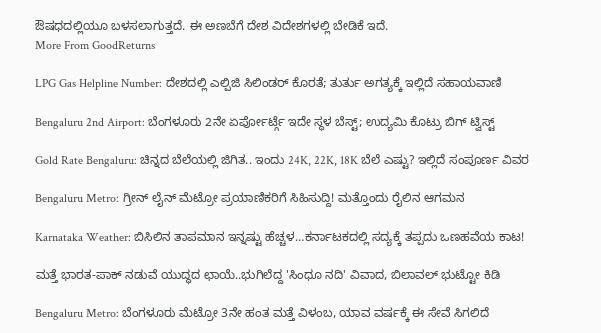ಔಷಧದಲ್ಲಿಯೂ ಬಳಸಲಾಗುತ್ತದೆ. ಈ ಅಣಬೆಗೆ ದೇಶ ವಿದೇಶಗಳಲ್ಲಿ ಬೇಡಿಕೆ ಇದೆ.
More From GoodReturns

LPG Gas Helpline Number: ದೇಶದಲ್ಲಿ ಎಲ್ಪಿಜಿ ಸಿಲಿಂಡರ್ ಕೊರತೆ; ತುರ್ತು ಅಗತ್ಯಕ್ಕೆ ಇಲ್ಲಿದೆ ಸಹಾಯವಾಣಿ

Bengaluru 2nd Airport: ಬೆಂಗಳೂರು 2ನೇ ಏರ್ಪೋರ್ಟ್ಗೆ ಇದೇ ಸ್ಥಳ ಬೆಸ್ಟ್; ಉದ್ಯಮಿ ಕೊಟ್ರು ಬಿಗ್ ಟ್ವಿಸ್ಟ್

Gold Rate Bengaluru: ಚಿನ್ನದ ಬೆಲೆಯಲ್ಲಿ ಜಿಗಿತ.. ಇಂದು 24K, 22K, 18K ಬೆಲೆ ಎಷ್ಟು? ಇಲ್ಲಿದೆ ಸಂಪೂರ್ಣ ವಿವರ

Bengaluru Metro: ಗ್ರೀನ್ ಲೈನ್ ಮೆಟ್ರೋ ಪ್ರಯಾಣಿಕರಿಗೆ ಸಿಹಿಸುದ್ದಿ! ಮತ್ತೊಂದು ರೈಲಿನ ಆಗಮನ

Karnataka Weather: ಬಿಸಿಲಿನ ತಾಪಮಾನ ಇನ್ನಷ್ಟು ಹೆಚ್ಚಳ…ಕರ್ನಾಟಕದಲ್ಲಿ ಸದ್ಯಕ್ಕೆ ತಪ್ಪದು ಒಣಹವೆಯ ಕಾಟ!

ಮತ್ತೆ ಭಾರತ-ಪಾಕ್ ನಡುವೆ ಯುದ್ಧದ ಛಾಯೆ..ಭುಗಿಲೆದ್ದ 'ಸಿಂಧೂ ನದಿ' ವಿವಾದ, ಬಿಲಾವಲ್ ಭುಟ್ಟೋ ಕಿಡಿ

Bengaluru Metro: ಬೆಂಗಳೂರು ಮೆಟ್ರೋ 3ನೇ ಹಂತ ಮತ್ತೆ ವಿಳಂಬ, ಯಾವ ವರ್ಷಕ್ಕೆ ಈ ಸೇವೆ ಸಿಗಲಿದೆ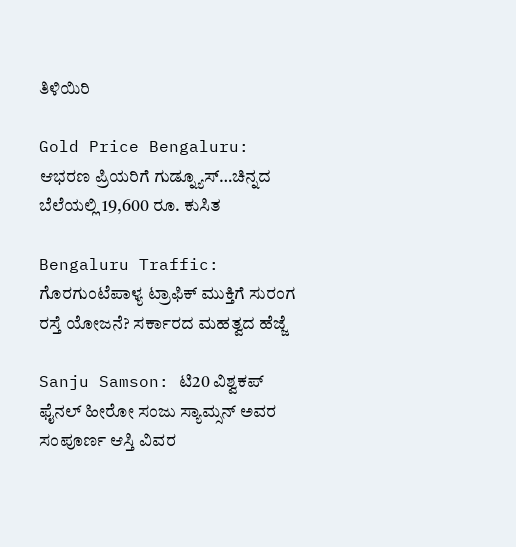ತಿಳಿಯಿರಿ

Gold Price Bengaluru: ಆಭರಣ ಪ್ರಿಯರಿಗೆ ಗುಡ್ನ್ಯೂಸ್…ಚಿನ್ನದ ಬೆಲೆಯಲ್ಲಿ 19,600 ರೂ. ಕುಸಿತ

Bengaluru Traffic: ಗೊರಗುಂಟೆಪಾಳ್ಯ ಟ್ರಾಫಿಕ್ ಮುಕ್ತಿಗೆ ಸುರಂಗ ರಸ್ತೆ ಯೋಜನೆ? ಸರ್ಕಾರದ ಮಹತ್ವದ ಹೆಜ್ಜೆ

Sanju Samson: ಟಿ20 ವಿಶ್ವಕಪ್ ಫೈನಲ್ ಹೀರೋ ಸಂಜು ಸ್ಯಾಮ್ಸನ್ ಅವರ ಸಂಪೂರ್ಣ ಆಸ್ತಿ ವಿವರ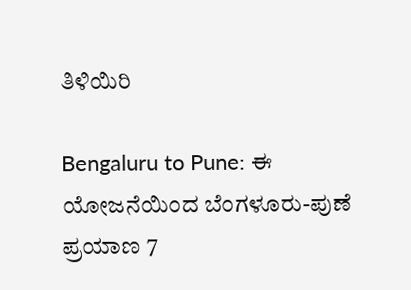ತಿಳಿಯಿರಿ

Bengaluru to Pune: ಈ ಯೋಜನೆಯಿಂದ ಬೆಂಗಳೂರು-ಪುಣೆ ಪ್ರಯಾಣ 7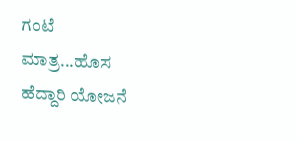ಗಂಟೆ ಮಾತ್ರ...ಹೊಸ ಹೆದ್ದಾರಿ ಯೋಜನೆ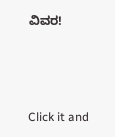ವಿವರ!



Click it and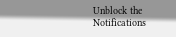Unblock the Notifications